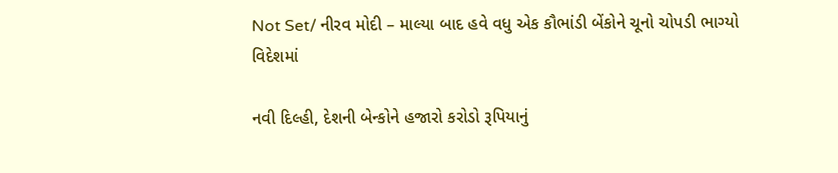Not Set/ નીરવ મોદી – માલ્યા બાદ હવે વધુ એક કૌભાંડી બેંકોને ચૂનો ચોપડી ભાગ્યો વિદેશમાં

નવી દિલ્હી, દેશની બેન્કોને હજારો કરોડો રૂપિયાનું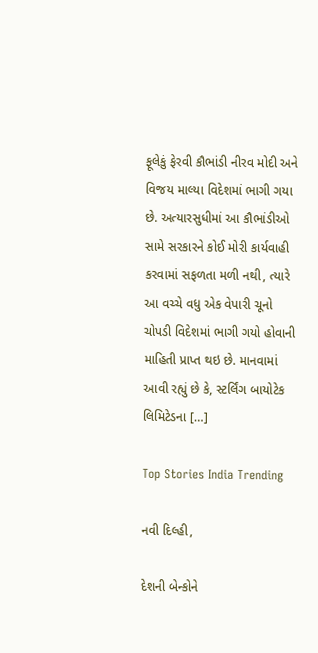ફૂલેકું ફેરવી કૌભાંડી નીરવ મોદી અને વિજય માલ્યા વિદેશમાં ભાગી ગયા છે. અત્યારસુધીમાં આ કૌભાંડીઓ સામે સરકારને કોઈ મોરી કાર્યવાહી કરવામાં સફળતા મળી નથી, ત્યારે આ વચ્ચે વધુ એક વેપારી ચૂનો ચોપડી વિદેશમાં ભાગી ગયો હોવાની માહિતી પ્રાપ્ત થઇ છે. માનવામાં આવી રહ્યું છે કે, સ્ટર્લિંગ બાયોટેક લિમિટેડના […]

Top Stories India Trending

નવી દિલ્હી,

દેશની બેન્કોને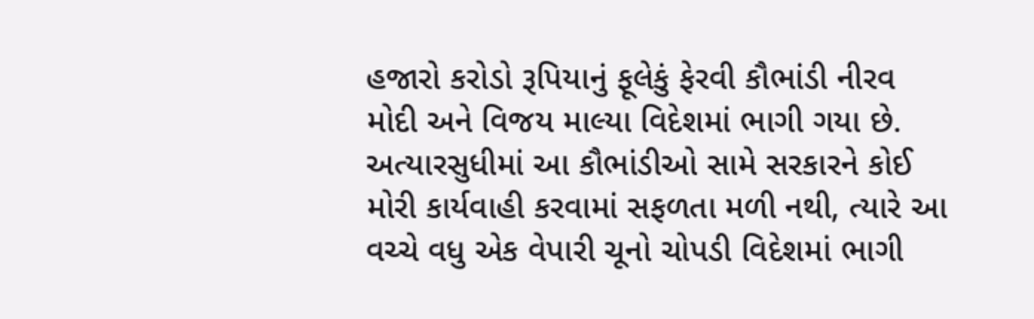હજારો કરોડો રૂપિયાનું ફૂલેકું ફેરવી કૌભાંડી નીરવ મોદી અને વિજય માલ્યા વિદેશમાં ભાગી ગયા છે. અત્યારસુધીમાં આ કૌભાંડીઓ સામે સરકારને કોઈ મોરી કાર્યવાહી કરવામાં સફળતા મળી નથી, ત્યારે આ વચ્ચે વધુ એક વેપારી ચૂનો ચોપડી વિદેશમાં ભાગી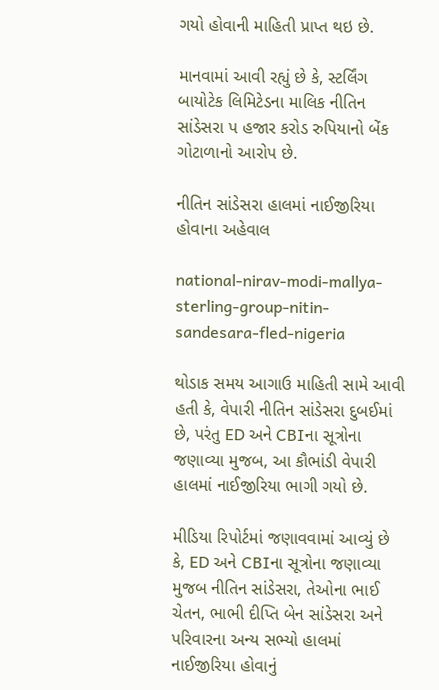ગયો હોવાની માહિતી પ્રાપ્ત થઇ છે.

માનવામાં આવી રહ્યું છે કે, સ્ટર્લિંગ બાયોટેક લિમિટેડના માલિક નીતિન સાંડેસરા પ હજાર કરોડ રુપિયાનો બેંક ગોટાળાનો આરોપ છે.

નીતિન સાંડેસરા હાલમાં નાઈજીરિયા હોવાના અહેવાલ

national-nirav-modi-mallya-sterling-group-nitin-sandesara-fled-nigeria

થોડાક સમય આગાઉ માહિતી સામે આવી હતી કે, વેપારી નીતિન સાંડેસરા દુબઈમાં છે, પરંતુ ED અને CBIના સૂત્રોના જણાવ્યા મુજબ, આ કૌભાંડી વેપારી હાલમાં નાઈજીરિયા ભાગી ગયો છે.

મીડિયા રિપોર્ટમાં જણાવવામાં આવ્યું છે કે, ED અને CBIના સૂત્રોના જણાવ્યા મુજબ નીતિન સાંડેસરા, તેઓના ભાઈ ચેતન, ભાભી દીપ્તિ બેન સાંડેસરા અને પરિવારના અન્ય સભ્યો હાલમાં નાઈજીરિયા હોવાનું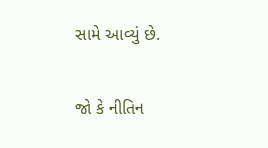સામે આવ્યું છે.

જો કે નીતિન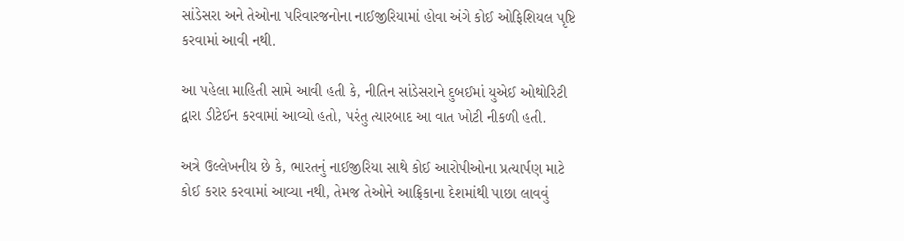સાંડેસરા અને તેઓના પરિવારજનોના નાઈજીરિયામાં હોવા અંગે કોઈ ઓફિશિયલ પૃષ્ટિ કરવામાં આવી નથી.

આ પહેલા માહિતી સામે આવી હતી કે, નીતિન સાંડેસરાને દુબઈમાં યુએઈ ઓથોરિટી દ્વારા ડીટેઈન કરવામાં આવ્યો હતો, પરંતુ ત્યારબાદ આ વાત ખોટી નીકળી હતી.

અત્રે ઉલ્લેખનીય છે કે, ભારતનું નાઈજીરિયા સાથે કોઈ આરોપીઓના પ્રત્યાર્પણ માટે કોઈ કરાર કરવામાં આવ્યા નથી, તેમજ તેઓને આફ્રિકાના દેશમાંથી પાછા લાવવું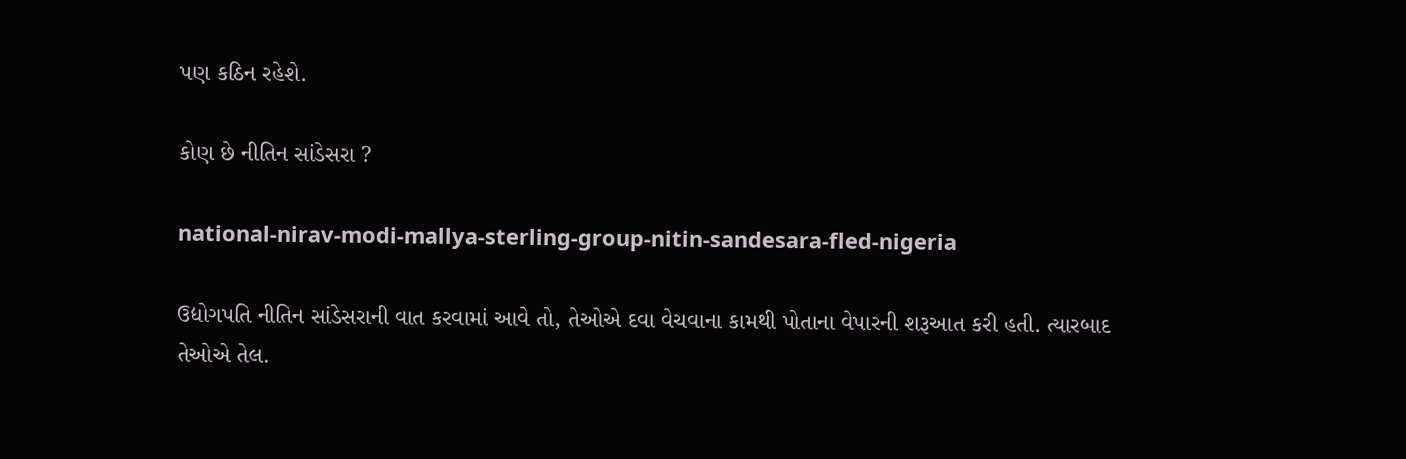પણ કઠિન રહેશે.

કોણ છે નીતિન સાંડેસરા ?

national-nirav-modi-mallya-sterling-group-nitin-sandesara-fled-nigeria

ઉદ્યોગપતિ નીતિન સાંડેસરાની વાત કરવામાં આવે તો, તેઓએ દવા વેચવાના કામથી પોતાના વેપારની શરૂઆત કરી હતી. ત્યારબાદ તેઓએ તેલ.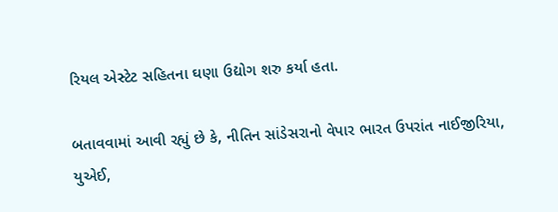રિયલ એસ્ટેટ સહિતના ઘણા ઉદ્યોગ શરુ કર્યા હતા.

બતાવવામાં આવી રહ્યું છે કે, નીતિન સાંડેસરાનો વેપાર ભારત ઉપરાંત નાઈજીરિયા, યુએઈ,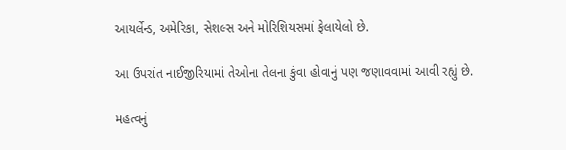આયર્લેન્ડ, અમેરિકા, સેશલ્સ અને મોરિશિયસમાં ફેલાયેલો છે.

આ ઉપરાંત નાઈજીરિયામાં તેઓના તેલના કુંવા હોવાનું પણ જણાવવામાં આવી રહ્યું છે.

મહત્વનું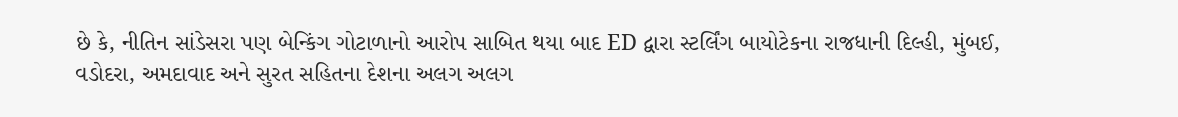છે કે, નીતિન સાંડેસરા પણ બેન્કિંગ ગોટાળાનો આરોપ સાબિત થયા બાદ ED દ્વારા સ્ટર્લિંગ બાયોટેકના રાજધાની દિલ્હી, મુંબઈ, વડોદરા, અમદાવાદ અને સુરત સહિતના દેશના અલગ અલગ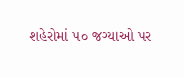શહેરોમાં ૫૦ જગ્યાઓ પર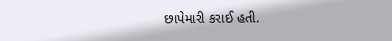છાપેમારી કરાઈ હતી.